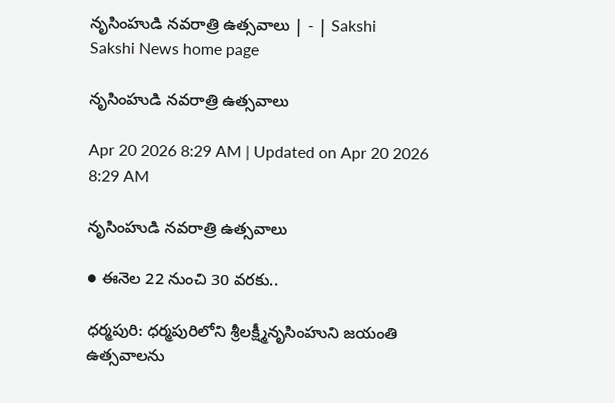నృసింహుడి నవరాత్రి ఉత్సవాలు | - | Sakshi
Sakshi News home page

నృసింహుడి నవరాత్రి ఉత్సవాలు

Apr 20 2026 8:29 AM | Updated on Apr 20 2026 8:29 AM

నృసింహుడి నవరాత్రి ఉత్సవాలు

● ఈనెల 22 నుంచి 30 వరకు..

ధర్మపురి: ధర్మపురిలోని శ్రీలక్ష్మీనృసింహుని జయంతి ఉత్సవాలను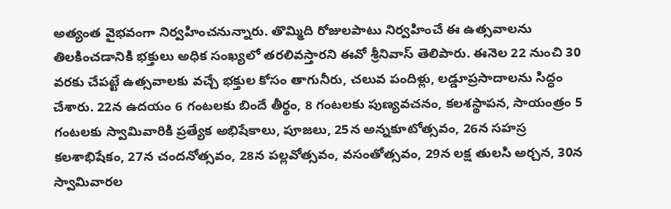అత్యంత వైభవంగా నిర్వహించనున్నారు. తొమ్మిది రోజులపాటు నిర్వహించే ఈ ఉత్సవాలను తిలకించడానికి భక్తులు అధిక సంఖ్యలో తరలివస్తారని ఈవో శ్రీనివాస్‌ తెలిపారు. ఈనెల 22 నుంచి 30 వరకు చేపట్టే ఉత్సవాలకు వచ్చే భక్తుల కోసం తాగునీరు, చలువ పందిళ్లు, లడ్డూప్రసాదాలను సిద్ధం చేశారు. 22న ఉదయం 6 గంటలకు బిందే తీర్థం, 8 గంటలకు పుణ్యవచనం, కలశస్థాపన, సాయంత్రం 5 గంటలకు స్వామివారికి ప్రత్యేక అభిషేకాలు, పూజలు, 25న అన్నకూటోత్సవం, 26న సహస్ర కలశాభిషేకం, 27న చందనోత్సవం, 28న పల్లవోత్సవం, వసంతోత్సవం, 29న లక్ష తులసి అర్చన, 30న స్వామివారల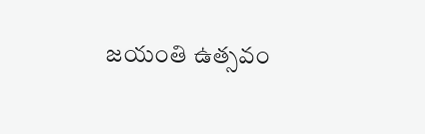జయంతి ఉత్సవం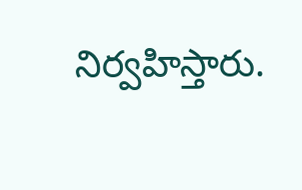నిర్వహిస్తారు.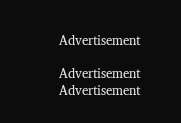Advertisement

Advertisement
Advertisement